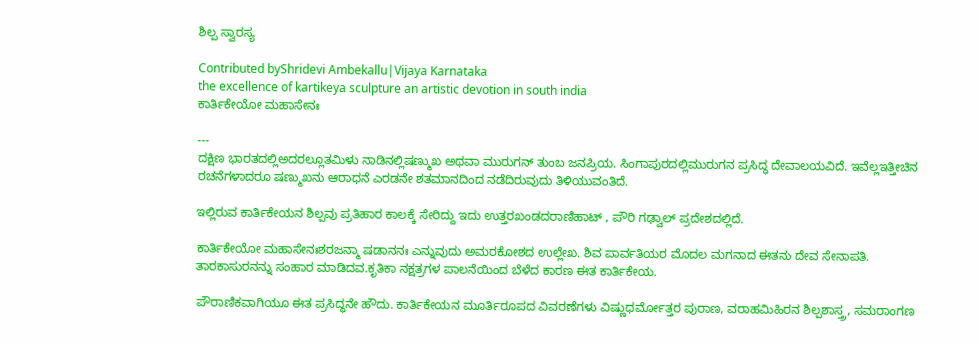ಶಿಲ್ಪ ಸ್ವಾರಸ್ಯ

Contributed byShridevi Ambekallu|Vijaya Karnataka
the excellence of kartikeya sculpture an artistic devotion in south india
ಕಾರ್ತಿಕೇಯೋ ಮಹಾಸೇನಃ

---
ದಕ್ಷಿಣ ಭಾರತದಲ್ಲಿಅದರಲ್ಲೂತಮಿಳು ನಾಡಿನಲ್ಲಿಷಣ್ಮುಖ ಅಥವಾ ಮುರುಗನ್ ತುಂಬ ಜನಪ್ರಿಯ. ಸಿಂಗಾಪುರದಲ್ಲಿಮುರುಗನ ಪ್ರಸಿದ್ಧ ದೇವಾಲಯವಿದೆ. ಇವೆಲ್ಲಇತ್ತೀಚಿನ ರಚನೆಗಳಾದರೂ ಷಣ್ಮುಖನು ಆರಾಧನೆ ಎರಡನೇ ಶತಮಾನದಿಂದ ನಡೆದಿರುವುದು ತಿಳಿಯುವಂತಿದೆ.

ಇಲ್ಲಿರುವ ಕಾರ್ತಿಕೇಯನ ಶಿಲ್ಪವು ಪ್ರತಿಹಾರ ಕಾಲಕ್ಕೆ ಸೇರಿದ್ದು ಇದು ಉತ್ತರಖಂಡದರಾಣಿಹಾಟ್ , ಪೌರಿ ಗಢ್ವಾಲ್ ಪ್ರದೇಶದಲ್ಲಿದೆ.

ಕಾರ್ತಿಕೇಯೋ ಮಹಾಸೇನಃಶರಜನ್ಮಾ ಷಡಾನನಃ ಎನ್ನುವುದು ಅಮರಕೋಶದ ಉಲ್ಲೇಖ. ಶಿವ ಪಾರ್ವತಿಯರ ಮೊದಲ ಮಗನಾದ ಈತನು ದೇವ ಸೇನಾಪತಿ. ತಾರಕಾಸುರನನ್ನು ಸಂಹಾರ ಮಾಡಿದವ.ಕೃತಿಕಾ ನಕ್ಷತ್ರಗಳ ಪಾಲನೆಯಿಂದ ಬೆಳೆದ ಕಾರಣ ಈತ ಕಾರ್ತಿಕೇಯ.

ಪೌರಾಣಿಕವಾಗಿಯೂ ಈತ ಪ್ರಸಿದ್ಧನೇ ಹೌದು. ಕಾರ್ತಿಕೇಯನ ಮೂರ್ತಿರೂಪದ ವಿವರಣೆಗಳು ವಿಷ್ಣುಧರ್ಮೋತ್ತರ ಪುರಾಣ, ವರಾಹಮಿಹಿರನ ಶಿಲ್ಪಶಾಸ್ತ್ರ, ಸಮರಾಂಗಣ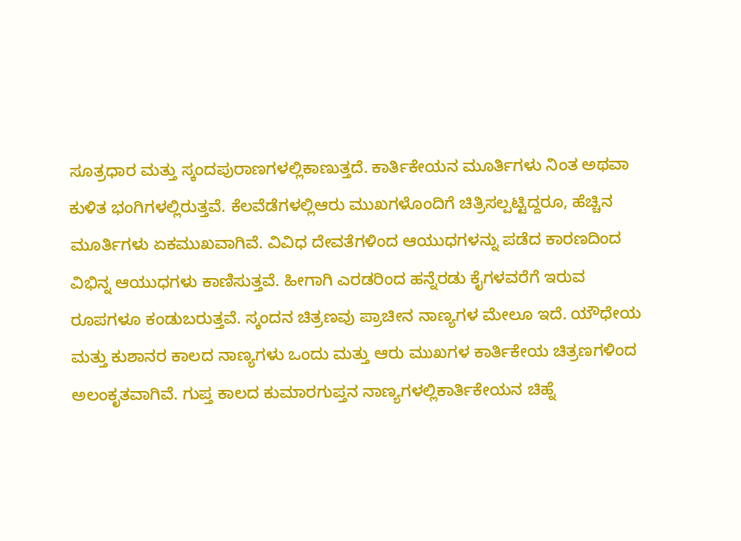ಸೂತ್ರಧಾರ ಮತ್ತು ಸ್ಕಂದಪುರಾಣಗಳಲ್ಲಿಕಾಣುತ್ತದೆ. ಕಾರ್ತಿಕೇಯನ ಮೂರ್ತಿಗಳು ನಿಂತ ಅಥವಾ ಕುಳಿತ ಭಂಗಿಗಳಲ್ಲಿರುತ್ತವೆ. ಕೆಲವೆಡೆಗಳಲ್ಲಿಆರು ಮುಖಗಳೊಂದಿಗೆ ಚಿತ್ರಿಸಲ್ಪಟ್ಟಿದ್ದರೂ, ಹೆಚ್ಚಿನ ಮೂರ್ತಿಗಳು ಏಕಮುಖವಾಗಿವೆ. ವಿವಿಧ ದೇವತೆಗಳಿಂದ ಆಯುಧಗಳನ್ನು ಪಡೆದ ಕಾರಣದಿಂದ ವಿಭಿನ್ನ ಆಯುಧಗಳು ಕಾಣಿಸುತ್ತವೆ. ಹೀಗಾಗಿ ಎರಡರಿಂದ ಹನ್ನೆರಡು ಕೈಗಳವರೆಗೆ ಇರುವ ರೂಪಗಳೂ ಕಂಡುಬರುತ್ತವೆ. ಸ್ಕಂದನ ಚಿತ್ರಣವು ಪ್ರಾಚೀನ ನಾಣ್ಯಗಳ ಮೇಲೂ ಇದೆ. ಯೌಧೇಯ ಮತ್ತು ಕುಶಾನರ ಕಾಲದ ನಾಣ್ಯಗಳು ಒಂದು ಮತ್ತು ಆರು ಮುಖಗಳ ಕಾರ್ತಿಕೇಯ ಚಿತ್ರಣಗಳಿಂದ ಅಲಂಕೃತವಾಗಿವೆ. ಗುಪ್ತ ಕಾಲದ ಕುಮಾರಗುಪ್ತನ ನಾಣ್ಯಗಳಲ್ಲಿಕಾರ್ತಿಕೇಯನ ಚಿಹ್ನೆ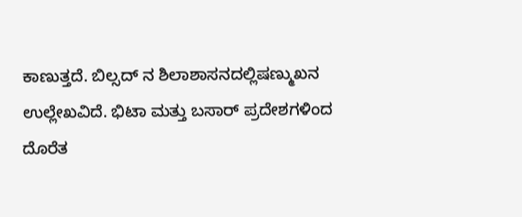ಕಾಣುತ್ತದೆ. ಬಿಲ್ಸದ್ ನ ಶಿಲಾಶಾಸನದಲ್ಲಿಷಣ್ಮುಖನ ಉಲ್ಲೇಖವಿದೆ. ಭಿಟಾ ಮತ್ತು ಬಸಾರ್ ಪ್ರದೇಶಗಳಿಂದ ದೊರೆತ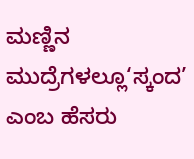ಮಣ್ಣಿನ ಮುದ್ರೆಗಳಲ್ಲೂ‘ಸ್ಕಂದ’ ಎಂಬ ಹೆಸರು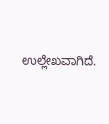ಉಲ್ಲೇಖವಾಗಿದೆ.